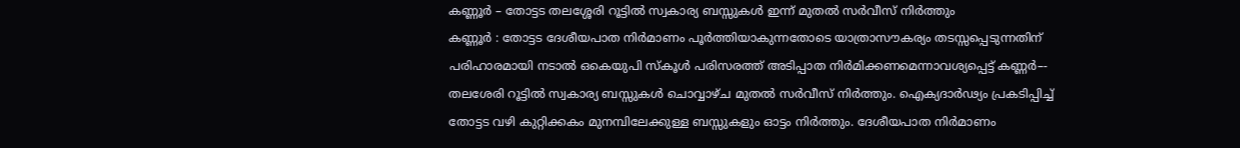കണ്ണൂർ – തോട്ടട തലശ്ശേരി റൂട്ടിൽ സ്വകാര്യ ബസ്സുകൾ ഇന്ന് മുതൽ സർവീസ് നിർത്തും
കണ്ണൂർ : തോട്ടട ദേശീയപാത നിർമാണം പൂർത്തിയാകുന്നതോടെ യാത്രാസൗകര്യം തടസ്സപ്പെടുന്നതിന് പരിഹാരമായി നടാൽ ഒകെയുപി സ്കൂൾ പരിസരത്ത് അടിപ്പാത നിർമിക്കണമെന്നാവശ്യപ്പെട്ട് കണ്ണർ–- തലശേരി റൂട്ടിൽ സ്വകാര്യ ബസ്സുകൾ ചൊവ്വാഴ്ച മുതൽ സർവീസ് നിർത്തും. ഐക്യദാർഢ്യം പ്രകടിപ്പിച്ച് തോട്ടട വഴി കുറ്റിക്കകം മുനമ്പിലേക്കുള്ള ബസ്സുകളും ഓട്ടം നിർത്തും. ദേശീയപാത നിർമാണം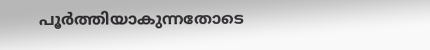പൂർത്തിയാകുന്നതോടെ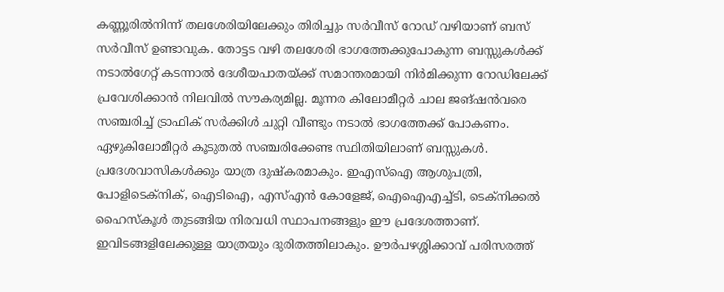കണ്ണൂരിൽനിന്ന് തലശേരിയിലേക്കും തിരിച്ചും സർവീസ് റോഡ് വഴിയാണ് ബസ് സർവീസ് ഉണ്ടാവുക. തോട്ടട വഴി തലശേരി ഭാഗത്തേക്കുപോകുന്ന ബസ്സുകൾക്ക് നടാൽഗേറ്റ് കടന്നാൽ ദേശീയപാതയ്ക്ക് സമാന്തരമായി നിർമിക്കുന്ന റോഡിലേക്ക് പ്രവേശിക്കാൻ നിലവിൽ സൗകര്യമില്ല. മൂന്നര കിലോമീറ്റർ ചാല ജങ്ഷൻവരെ സഞ്ചരിച്ച് ട്രാഫിക് സർക്കിൾ ചുറ്റി വീണ്ടും നടാൽ ഭാഗത്തേക്ക് പോകണം. ഏഴുകിലോമീറ്റർ കൂടുതൽ സഞ്ചരിക്കേണ്ട സ്ഥിതിയിലാണ് ബസ്സുകൾ.
പ്രദേശവാസികൾക്കും യാത്ര ദുഷ്കരമാകും. ഇഎസ്ഐ ആശുപത്രി, പോളിടെക്നിക്, ഐടിഐ, എസ്എൻ കോളേജ്, ഐഐഎച്ച്ടി, ടെക്നിക്കൽ ഹൈസ്കൂൾ തുടങ്ങിയ നിരവധി സ്ഥാപനങ്ങളും ഈ പ്രദേശത്താണ്. ഇവിടങ്ങളിലേക്കുള്ള യാത്രയും ദുരിതത്തിലാകും. ഊർപഴശ്ശിക്കാവ് പരിസരത്ത്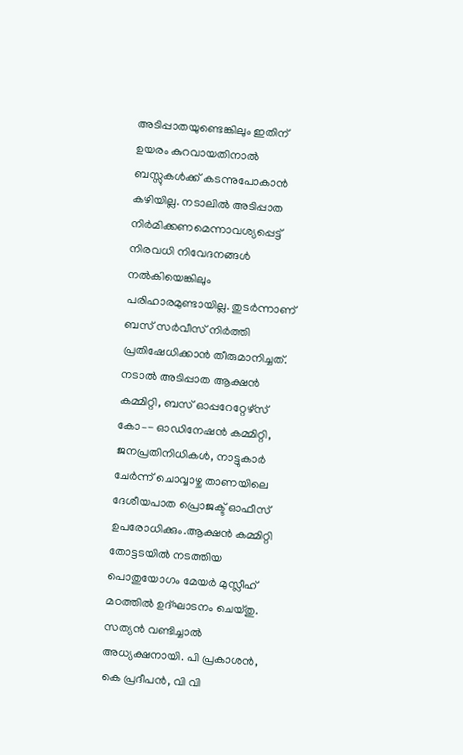അടിപ്പാതയുണ്ടെങ്കിലും ഇതിന് ഉയരം കുറവായതിനാൽ ബസ്സുകൾക്ക് കടന്നുപോകാൻ കഴിയില്ല. നടാലിൽ അടിപ്പാത നിർമിക്കണമെന്നാവശ്യപ്പെട്ട് നിരവധി നിവേദനങ്ങൾ നൽകിയെങ്കിലും പരിഹാരമുണ്ടായില്ല. തുടർന്നാണ് ബസ് സർവീസ് നിർത്തി പ്രതിഷേധിക്കാൻ തീരുമാനിച്ചത്. നടാൽ അടിപ്പാത ആക്ഷൻ കമ്മിറ്റി, ബസ് ഓപ്പറേറ്റേഴ്സ് കോ–- ഓഡിനേഷൻ കമ്മിറ്റി, ജനപ്രതിനിധികൾ, നാട്ടുകാർ ചേർന്ന് ചൊവ്വാഴ്ച താണയിലെ ദേശീയപാത പ്രൊജക്ട് ഓഫീസ് ഉപരോധിക്കും.ആക്ഷൻ കമ്മിറ്റി തോട്ടടയിൽ നടത്തിയ പൊതുയോഗം മേയർ മുസ്ലീഹ് മഠത്തിൽ ഉദ്ഘാടനം ചെയ്തു. സത്യൻ വണ്ടിച്ചാൽ അധ്യക്ഷനായി. പി പ്രകാശൻ, കെ പ്രദീപൻ, വി വി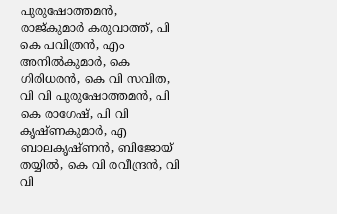പുരുഷോത്തമൻ, രാജ്കുമാർ കരുവാത്ത്, പി കെ പവിത്രൻ, എം അനിൽകുമാർ, കെ ഗിരിധരൻ, കെ വി സവിത, വി വി പുരുഷോത്തമൻ, പി കെ രാഗേഷ്, പി വി കൃഷ്ണകുമാർ, എ ബാലകൃഷ്ണൻ, ബിജോയ് തയ്യിൽ, കെ വി രവീന്ദ്രൻ, വി വി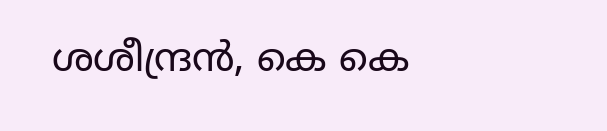ശശീന്ദ്രൻ, കെ കെ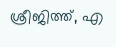ശ്രീജിത്ത്, എ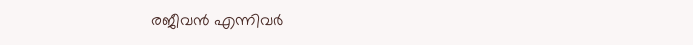രജീവൻ എന്നിവർ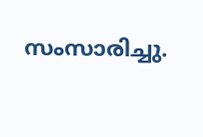സംസാരിച്ചു.